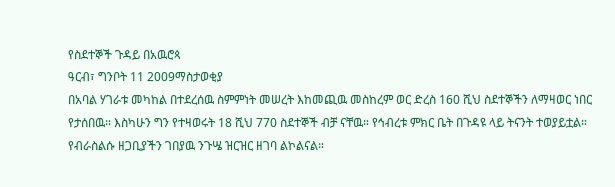የስደተኞች ጉዳይ በአዉሮጳ
ዓርብ፣ ግንቦት 11 2009ማስታወቂያ
በአባል ሃገራቱ መካከል በተደረሰዉ ስምምነት መሠረት እከመጪዉ መስከረም ወር ድረስ 160 ሺህ ስደተኞችን ለማዛወር ነበር የታሰበዉ። እስካሁን ግን የተዛወሩት 18 ሺህ 770 ስደተኞች ብቻ ናቸዉ። የኅብረቱ ምክር ቤት በጉዳዩ ላይ ትናንት ተወያይቷል። የብራስልሱ ዘጋቢያችን ገበያዉ ንጉሤ ዝርዝር ዘገባ ልኮልናል።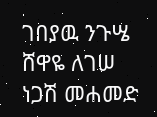ገበያዉ ንጉሤ
ሸዋዬ ለገሠ
ነጋሽ መሐመድ